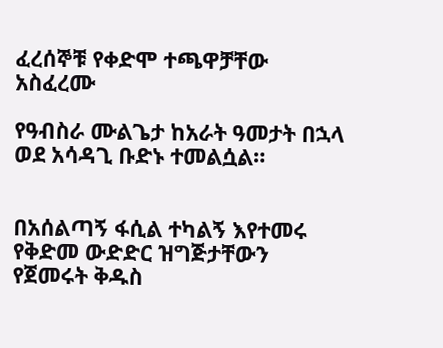ፈረሰኞቹ የቀድሞ ተጫዋቻቸው አስፈረሙ

የዓብስራ ሙልጌታ ከአራት ዓመታት በኋላ ወደ አሳዳጊ ቡድኑ ተመልሷል።


በአሰልጣኝ ፋሲል ተካልኝ እየተመሩ የቅድመ ውድድር ዝግጅታቸውን የጀመሩት ቅዱስ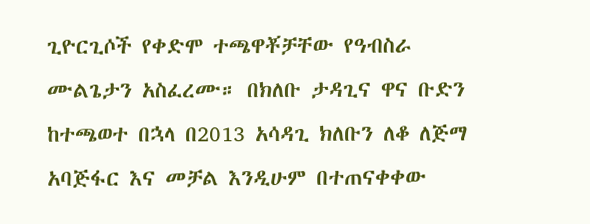ጊዮርጊሶች የቀድሞ ተጫዋቾቻቸው የዓብስራ ሙልጌታን አስፈረሙ። በክለቡ ታዳጊና ዋና ቡድን ከተጫወተ በኋላ በ2013 አሳዳጊ ክለቡን ለቆ ለጅማ አባጅፋር እና መቻል እንዲሁም በተጠናቀቀው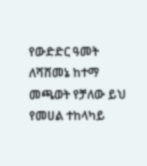የውድድር ዓመት ለሻሸመኔ ከተማ መጫወት የቻለው ይህ የመሀል ተከላካይ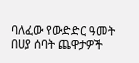ባለፈው የውድድር ዓመት በሀያ ሰባት ጨዋታዎች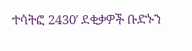ተሳትፎ 2430′ ደቂቃዎች ቡድኑን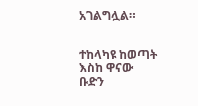አገልግሏል።


ተከላካዩ ከወጣት እስከ ዋናው ቡድን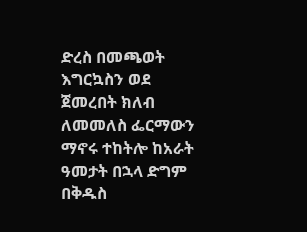ድረስ በመጫወት እግርኳስን ወደ ጀመረበት ክለብ ለመመለስ ፌርማውን ማኖሩ ተከትሎ ከአራት ዓመታት በኋላ ድግም በቅዱስ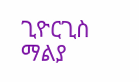ጊዮርጊስ ማልያ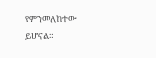የምንመለከተው ይሆናል።